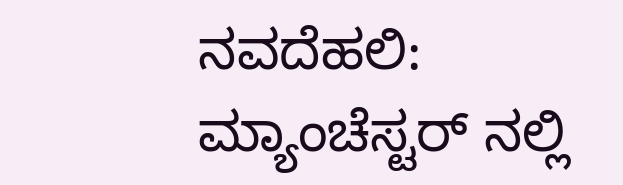ನವದೆಹಲಿ: ಮ್ಯಾಂಚೆಸ್ಟರ್ ನಲ್ಲಿ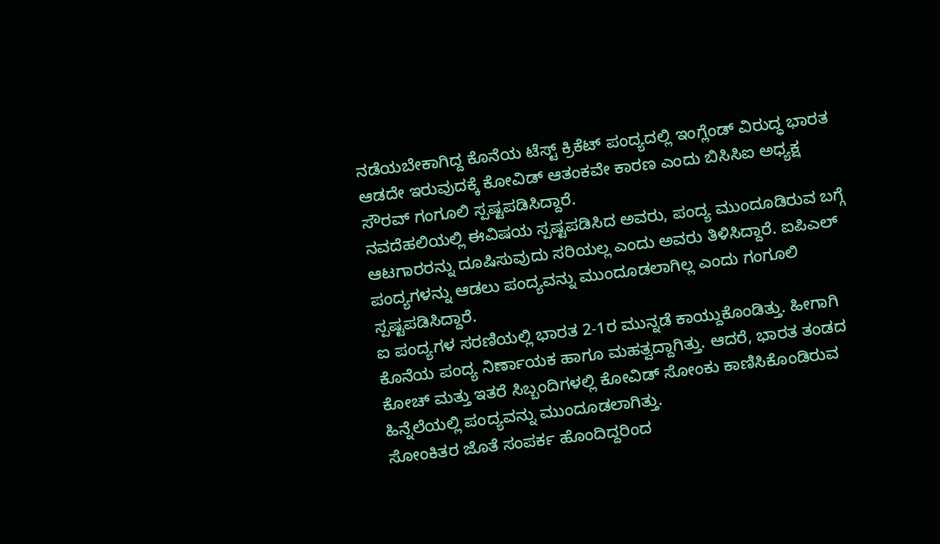ನಡೆಯಬೇಕಾಗಿದ್ದ ಕೊನೆಯ ಟೆಸ್ಟ್ ಕ್ರಿಕೆಟ್ ಪಂದ್ಯದಲ್ಲಿ ಇಂಗ್ಲೆಂಡ್ ವಿರುದ್ಧ ಭಾರತ ಆಡದೇ ಇರುವುದಕ್ಕೆ ಕೋವಿಡ್ ಆತಂಕವೇ ಕಾರಣ ಎಂದು ಬಿಸಿಸಿಐ ಅಧ್ಯಕ್ಷ ಸೌರವ್ ಗಂಗೂಲಿ ಸ್ಪಷ್ಟಪಡಿಸಿದ್ದಾರೆ.
ನವದೆಹಲಿಯಲ್ಲಿ ಈವಿಷಯ ಸ್ಪಷ್ಟಪಡಿಸಿದ ಅವರು, ಪಂದ್ಯ ಮುಂದೂಡಿರುವ ಬಗ್ಗೆ ಆಟಗಾರರನ್ನು ದೂಷಿಸುವುದು ಸರಿಯಲ್ಲ ಎಂದು ಅವರು ತಿಳಿಸಿದ್ದಾರೆ. ಐಪಿಎಲ್ ಪಂದ್ಯಗಳನ್ನು ಆಡಲು ಪಂದ್ಯವನ್ನು ಮುಂದೂಡಲಾಗಿಲ್ಲ ಎಂದು ಗಂಗೂಲಿ ಸ್ಪಷ್ಟಪಡಿಸಿದ್ದಾರೆ.
ಐ ಪಂದ್ಯಗಳ ಸರಣಿಯಲ್ಲಿ ಭಾರತ 2-1ರ ಮುನ್ನಡೆ ಕಾಯ್ದುಕೊಂಡಿತ್ತು. ಹೀಗಾಗಿ ಕೊನೆಯ ಪಂದ್ಯ ನಿರ್ಣಾಯಕ ಹಾಗೂ ಮಹತ್ವದ್ದಾಗಿತ್ತು. ಆದರೆ, ಭಾರತ ತಂಡದ ಕೋಚ್ ಮತ್ತು ಇತರೆ ಸಿಬ್ಬಂದಿಗಳಲ್ಲಿ ಕೋವಿಡ್ ಸೋಂಕು ಕಾಣಿಸಿಕೊಂಡಿರುವ ಹಿನ್ನೆಲೆಯಲ್ಲಿ ಪಂದ್ಯವನ್ನು ಮುಂದೂಡಲಾಗಿತ್ತು.
ಸೋಂಕಿತರ ಜೊತೆ ಸಂಪರ್ಕ ಹೊಂದಿದ್ದರಿಂದ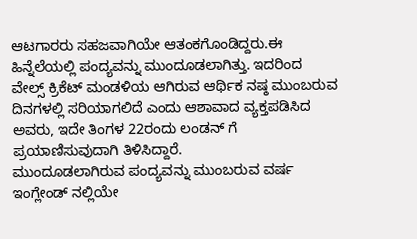ಆಟಗಾರರು ಸಹಜವಾಗಿಯೇ ಆತಂಕಗೊಂಡಿದ್ದರು.ಈ ಹಿನ್ನೆಲೆಯಲ್ಲಿ ಪಂದ್ಯವನ್ನು ಮುಂದೂಡಲಾಗಿತ್ತು. ಇದರಿಂದ ವೇಲ್ಸ್ ಕ್ರಿಕೆಟ್ ಮಂಡಳಿಯ ಆಗಿರುವ ಆರ್ಥಿಕ ನಷ್ಠ ಮುಂಬರುವ ದಿನಗಳಲ್ಲಿ ಸರಿಯಾಗಲಿದೆ ಎಂದು ಆಶಾವಾದ ವ್ಯಕ್ತಪಡಿಸಿದ ಅವರು, ಇದೇ ತಿಂಗಳ 22ರಂದು ಲಂಡನ್ ಗೆ ಪ್ರಯಾಣಿಸುವುದಾಗಿ ತಿಳಿಸಿದ್ದಾರೆ.
ಮುಂದೂಡಲಾಗಿರುವ ಪಂದ್ಯವನ್ನು ಮುಂಬರುವ ವರ್ಷ ಇಂಗ್ಲೇಂಡ್ ನಲ್ಲಿಯೇ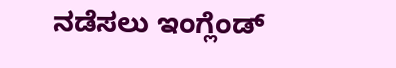ನಡೆಸಲು ಇಂಗ್ಲೆಂಡ್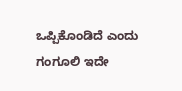ಒಪ್ಪಿಕೊಂಡಿದೆ ಎಂದು ಗಂಗೂಲಿ ಇದೇ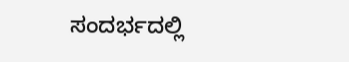ಸಂದರ್ಭದಲ್ಲಿ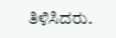ತಿಳಿಸಿದರು.